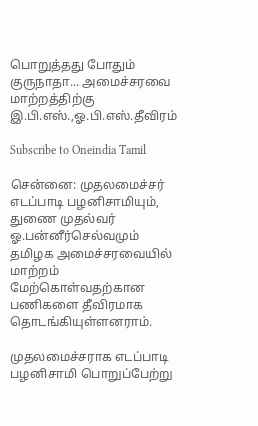பொறுத்தது போதும் குருநாதா... அமைச்சரவை மாற்றத்திற்கு இ.பி.எஸ்.,ஓ.பி.எஸ்.தீவிரம்

Subscribe to Oneindia Tamil

சென்னை: முதலமைச்சர் எடப்பாடி பழனிசாமியும், துணை முதல்வர் ஓ.பன்னீர்செல்வமும் தமிழக அமைச்சரவையில் மாற்றம் மேற்கொள்வதற்கான பணிகளை தீவிரமாக தொடங்கியுள்ளனராம்.

முதலமைச்சராக எடப்பாடி பழனிசாமி பொறுப்பேற்று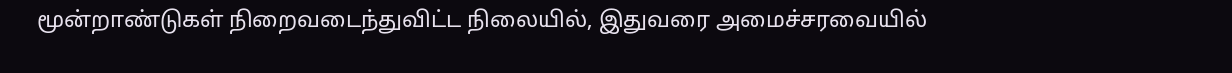மூன்றாண்டுகள் நிறைவடைந்துவிட்ட நிலையில், இதுவரை அமைச்சரவையில்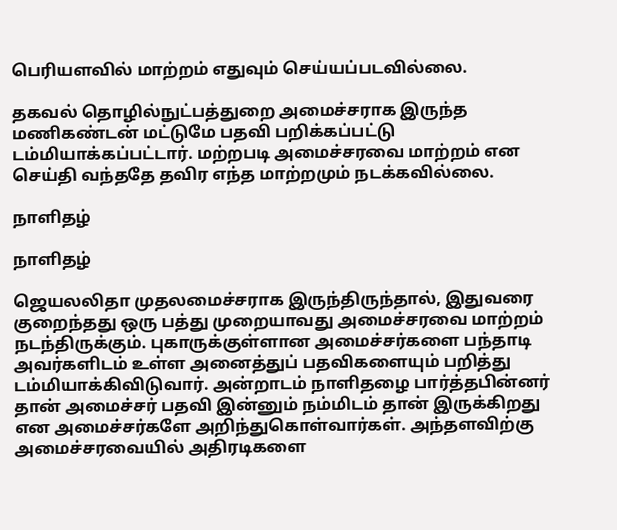பெரியளவில் மாற்றம் எதுவும் செய்யப்படவில்லை.

தகவல் தொழில்நுட்பத்துறை அமைச்சராக இருந்த மணிகண்டன் மட்டுமே பதவி பறிக்கப்பட்டு டம்மியாக்கப்பட்டார். மற்றபடி அமைச்சரவை மாற்றம் என செய்தி வந்ததே தவிர எந்த மாற்றமும் நடக்கவில்லை.

நாளிதழ்

நாளிதழ்

ஜெயலலிதா முதலமைச்சராக இருந்திருந்தால், இதுவரை குறைந்தது ஒரு பத்து முறையாவது அமைச்சரவை மாற்றம் நடந்திருக்கும். புகாருக்குள்ளான அமைச்சர்களை பந்தாடி அவர்களிடம் உள்ள அனைத்துப் பதவிகளையும் பறித்து டம்மியாக்கிவிடுவார். அன்றாடம் நாளிதழை பார்த்தபின்னர் தான் அமைச்சர் பதவி இன்னும் நம்மிடம் தான் இருக்கிறது என அமைச்சர்களே அறிந்துகொள்வார்கள். அந்தளவிற்கு அமைச்சரவையில் அதிரடிகளை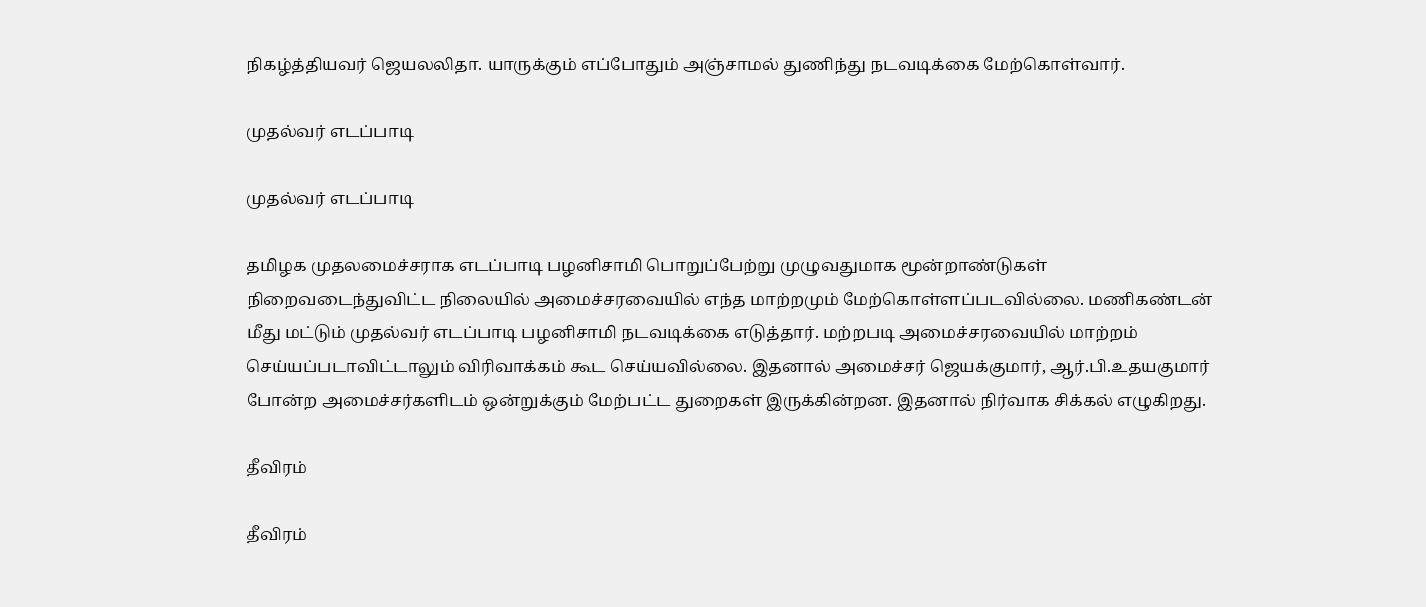நிகழ்த்தியவர் ஜெயலலிதா. யாருக்கும் எப்போதும் அஞ்சாமல் துணிந்து நடவடிக்கை மேற்கொள்வார்.

முதல்வர் எடப்பாடி

முதல்வர் எடப்பாடி

தமிழக முதலமைச்சராக எடப்பாடி பழனிசாமி பொறுப்பேற்று முழுவதுமாக மூன்றாண்டுகள் நிறைவடைந்துவிட்ட நிலையில் அமைச்சரவையில் எந்த மாற்றமும் மேற்கொள்ளப்படவில்லை. மணிகண்டன் மீது மட்டும் முதல்வர் எடப்பாடி பழனிசாமி நடவடிக்கை எடுத்தார். மற்றபடி அமைச்சரவையில் மாற்றம் செய்யப்படாவிட்டாலும் விரிவாக்கம் கூட செய்யவில்லை. இதனால் அமைச்சர் ஜெயக்குமார், ஆர்.பி.உதயகுமார் போன்ற அமைச்சர்களிடம் ஒன்றுக்கும் மேற்பட்ட துறைகள் இருக்கின்றன. இதனால் நிர்வாக சிக்கல் எழுகிறது.

தீவிரம்

தீவிரம்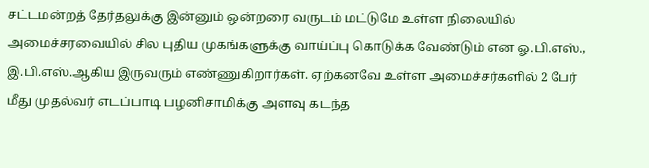சட்டமன்றத் தேர்தலுக்கு இன்னும் ஒன்றரை வருடம் மட்டுமே உள்ள நிலையில் அமைச்சரவையில் சில புதிய முகங்களுக்கு வாய்ப்பு கொடுக்க வேண்டும் என ஓ.பி.எஸ்., இ.பி.எஸ்.ஆகிய இருவரும் எண்ணுகிறார்கள். ஏற்கனவே உள்ள அமைச்சர்களில் 2 பேர் மீது முதல்வர் எடப்பாடி பழனிசாமிக்கு அளவு கடந்த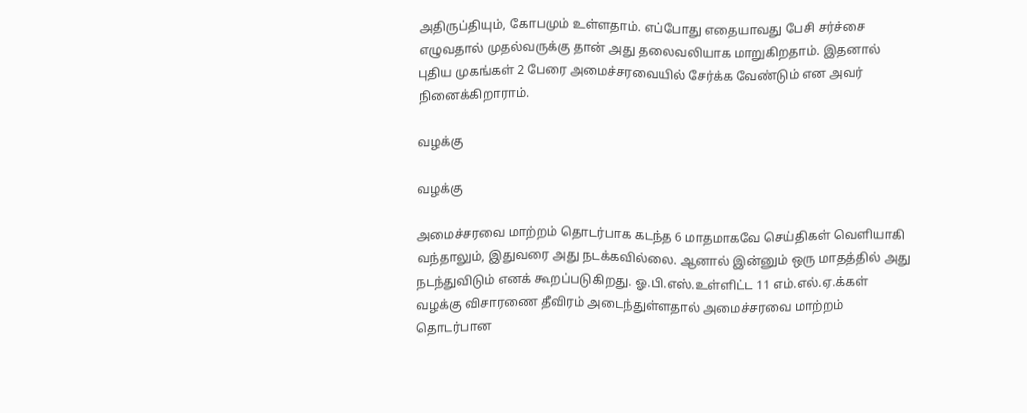அதிருப்தியும், கோபமும் உள்ளதாம். எப்போது எதையாவது பேசி சர்ச்சை எழுவதால் முதல்வருக்கு தான் அது தலைவலியாக மாறுகிறதாம். இதனால் புதிய முகங்கள் 2 பேரை அமைச்சரவையில் சேர்க்க வேண்டும் என அவர் நினைக்கிறாராம்.

வழக்கு

வழக்கு

அமைச்சரவை மாற்றம் தொடர்பாக கடந்த 6 மாதமாகவே செய்திகள் வெளியாகி வந்தாலும், இதுவரை அது நடக்கவில்லை. ஆனால் இன்னும் ஒரு மாதத்தில் அது நடந்துவிடும் எனக் கூறப்படுகிறது. ஓ.பி.எஸ்.உள்ளிட்ட 11 எம்.எல்.ஏ.க்கள் வழக்கு விசாரணை தீவிரம் அடைந்துள்ளதால் அமைச்சரவை மாற்றம் தொடர்பான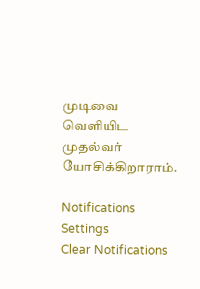முடிவை வெளியிட முதல்வர் யோசிக்கிறாராம்.

Notifications
Settings
Clear Notifications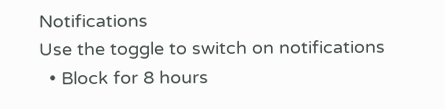Notifications
Use the toggle to switch on notifications
  • Block for 8 hours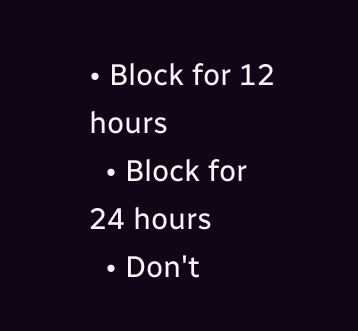• Block for 12 hours
  • Block for 24 hours
  • Don't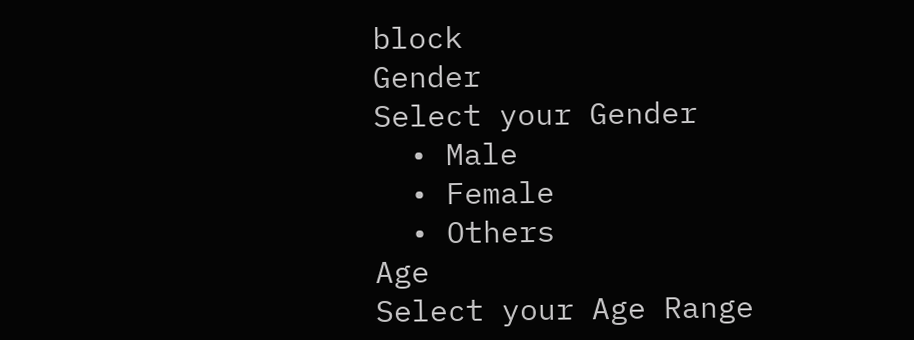block
Gender
Select your Gender
  • Male
  • Female
  • Others
Age
Select your Age Range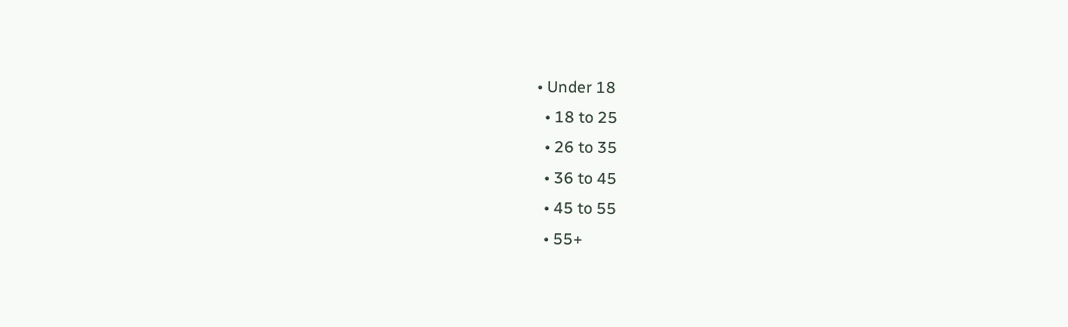• Under 18
  • 18 to 25
  • 26 to 35
  • 36 to 45
  • 45 to 55
  • 55+